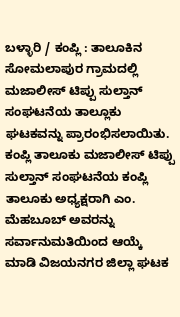ಬಳ್ಳಾರಿ / ಕಂಪ್ಲಿ : ತಾಲೂಕಿನ ಸೋಮಲಾಪುರ ಗ್ರಾಮದಲ್ಲಿ ಮಜಾಲೀಸ್ ಟಿಪ್ಪು ಸುಲ್ತಾನ್ ಸಂಘಟನೆಯ ತಾಲ್ಲೂಕು ಘಟಕವನ್ನು ಪ್ರಾರಂಭಿಸಲಾಯಿತು. ಕಂಪ್ಲಿ ತಾಲೂಕು ಮಜಾಲೀಸ್ ಟಿಪ್ಪು ಸುಲ್ತಾನ್ ಸಂಘಟನೆಯ ಕಂಪ್ಲಿ ತಾಲೂಕು ಅಧ್ಯಕ್ಷರಾಗಿ ಎಂ. ಮೆಹಬೂಬ್ ಅವರನ್ನು ಸರ್ವಾನುಮತಿಯಿಂದ ಆಯ್ಕೆ ಮಾಡಿ ವಿಜಯನಗರ ಜಿಲ್ಲಾ ಘಟಕ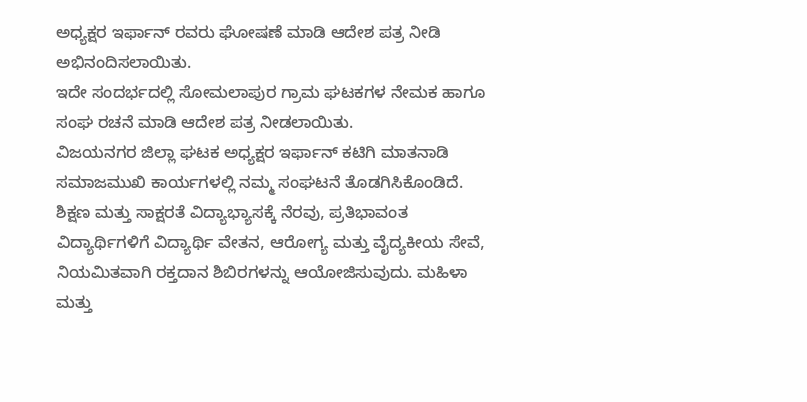ಅಧ್ಯಕ್ಷರ ಇರ್ಫಾನ್ ರವರು ಘೋಷಣೆ ಮಾಡಿ ಆದೇಶ ಪತ್ರ ನೀಡಿ ಅಭಿನಂದಿಸಲಾಯಿತು.
ಇದೇ ಸಂದರ್ಭದಲ್ಲಿ ಸೋಮಲಾಪುರ ಗ್ರಾಮ ಘಟಕಗಳ ನೇಮಕ ಹಾಗೂ ಸಂಘ ರಚನೆ ಮಾಡಿ ಆದೇಶ ಪತ್ರ ನೀಡಲಾಯಿತು.
ವಿಜಯನಗರ ಜಿಲ್ಲಾ ಘಟಕ ಅಧ್ಯಕ್ಷರ ಇರ್ಫಾನ್ ಕಟಿಗಿ ಮಾತನಾಡಿ ಸಮಾಜಮುಖಿ ಕಾರ್ಯಗಳಲ್ಲಿ ನಮ್ಮ ಸಂಘಟನೆ ತೊಡಗಿಸಿಕೊಂಡಿದೆ.
ಶಿಕ್ಷಣ ಮತ್ತು ಸಾಕ್ಷರತೆ ವಿದ್ಯಾಭ್ಯಾಸಕ್ಕೆ ನೆರವು, ಪ್ರತಿಭಾವಂತ ವಿದ್ಯಾರ್ಥಿಗಳಿಗೆ ವಿದ್ಯಾರ್ಥಿ ವೇತನ, ಆರೋಗ್ಯ ಮತ್ತು ವೈದ್ಯಕೀಯ ಸೇವೆ,
ನಿಯಮಿತವಾಗಿ ರಕ್ತದಾನ ಶಿಬಿರಗಳನ್ನು ಆಯೋಜಿಸುವುದು. ಮಹಿಳಾ ಮತ್ತು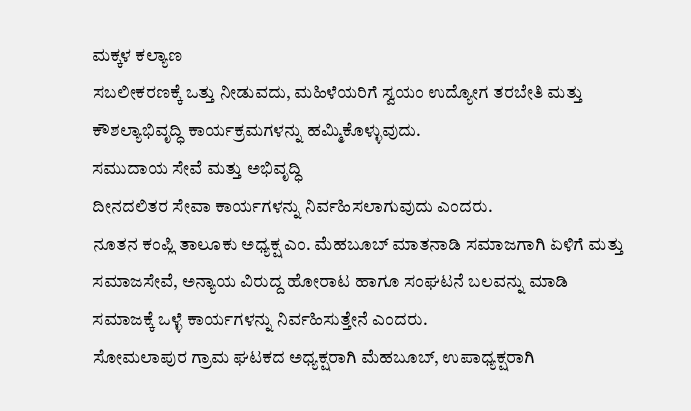ಮಕ್ಕಳ ಕಲ್ಯಾಣ
ಸಬಲೀಕರಣಕ್ಕೆ ಒತ್ತು ನೀಡುವದು, ಮಹಿಳೆಯರಿಗೆ ಸ್ವಯಂ ಉದ್ಯೋಗ ತರಬೇತಿ ಮತ್ತು ಕೌಶಲ್ಯಾಭಿವೃದ್ಧಿ ಕಾರ್ಯಕ್ರಮಗಳನ್ನು ಹಮ್ಮಿಕೊಳ್ಳುವುದು.
ಸಮುದಾಯ ಸೇವೆ ಮತ್ತು ಅಭಿವೃದ್ಧಿ
ದೀನದಲಿತರ ಸೇವಾ ಕಾರ್ಯಗಳನ್ನು ನಿರ್ವಹಿಸಲಾಗುವುದು ಎಂದರು.
ನೂತನ ಕಂಪ್ಲಿ ತಾಲೂಕು ಅಧ್ಯಕ್ಷ ಎಂ. ಮೆಹಬೂಬ್ ಮಾತನಾಡಿ ಸಮಾಜಗಾಗಿ ಏಳಿಗೆ ಮತ್ತು ಸಮಾಜಸೇವೆ, ಅನ್ಯಾಯ ವಿರುದ್ದ ಹೋರಾಟ ಹಾಗೂ ಸಂಘಟನೆ ಬಲವನ್ನು ಮಾಡಿ ಸಮಾಜಕ್ಕೆ ಒಳ್ಳೆ ಕಾರ್ಯಗಳನ್ನು ನಿರ್ವಹಿಸುತ್ತೇನೆ ಎಂದರು.
ಸೋಮಲಾಪುರ ಗ್ರಾಮ ಘಟಕದ ಅಧ್ಯಕ್ಷರಾಗಿ ಮೆಹಬೂಬ್, ಉಪಾಧ್ಯಕ್ಷರಾಗಿ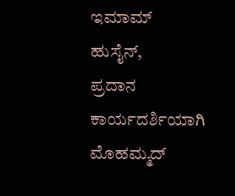ಇಮಾಮ್ ಹುಸೈನ್,
ಪ್ರದಾನ ಕಾರ್ಯದರ್ಶಿಯಾಗಿ ಮೊಹಮ್ಮದ್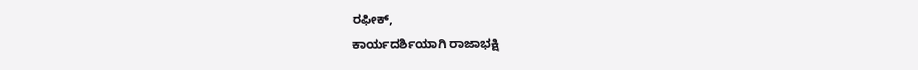ರಫೀಕ್,
ಕಾರ್ಯದರ್ಶಿಯಾಗಿ ರಾಜಾಭಕ್ಷಿ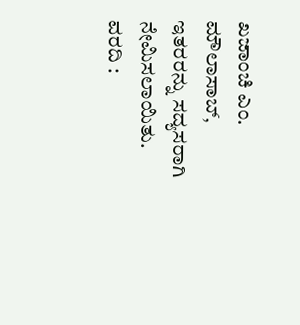ಖಜಾಂಚಿ ಎಂ. ಮೌಲಾಸಾಬ್,
ಇತರರನ್ನು ಸದ್ಯಸರಾಗಿ ನೇಮಿಸಲಾಯಿತು.
ವರದಿ :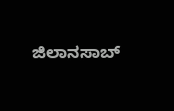ಜಿಲಾನಸಾಬ್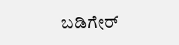ಬಡಿಗೇರ್